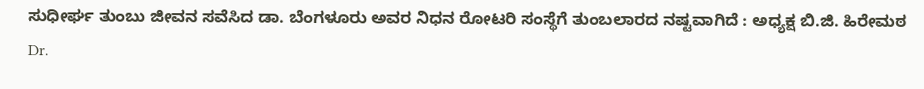ಸುಧೀರ್ಘ ತುಂಬು ಜೀವನ ಸವೆಸಿದ ಡಾ. ಬೆಂಗಳೂರು ಅವರ ನಿಧನ ರೋಟರಿ ಸಂಸ್ಥೆಗೆ ತುಂಬಲಾರದ ನಷ್ಟವಾಗಿದೆ : ಅಧ್ಯಕ್ಷ ಬಿ.ಜಿ. ಹಿರೇಮಠ
Dr.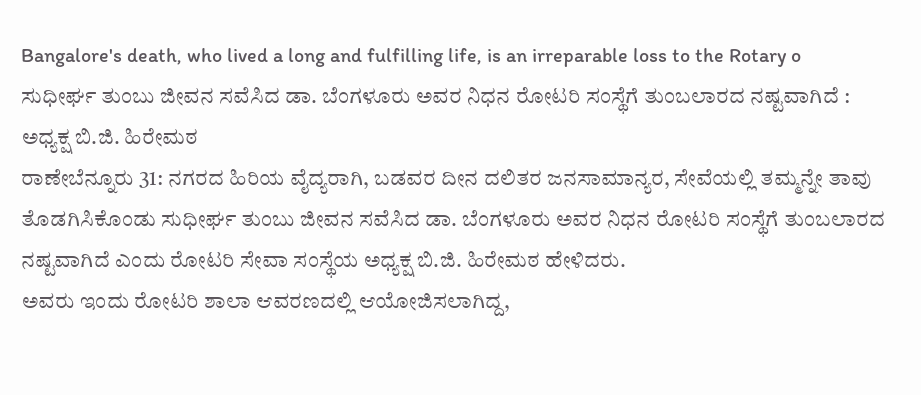Bangalore's death, who lived a long and fulfilling life, is an irreparable loss to the Rotary o
ಸುಧೀರ್ಘ ತುಂಬು ಜೀವನ ಸವೆಸಿದ ಡಾ. ಬೆಂಗಳೂರು ಅವರ ನಿಧನ ರೋಟರಿ ಸಂಸ್ಥೆಗೆ ತುಂಬಲಾರದ ನಷ್ಟವಾಗಿದೆ : ಅಧ್ಯಕ್ಷ ಬಿ.ಜಿ. ಹಿರೇಮಠ
ರಾಣೇಬೆನ್ನೂರು 31: ನಗರದ ಹಿರಿಯ ವೈದ್ಯರಾಗಿ, ಬಡವರ ದೀನ ದಲಿತರ ಜನಸಾಮಾನ್ಯರ, ಸೇವೆಯಲ್ಲಿ ತಮ್ಮನ್ನೇ ತಾವು ತೊಡಗಿಸಿಕೊಂಡು ಸುಧೀರ್ಘ ತುಂಬು ಜೀವನ ಸವೆಸಿದ ಡಾ. ಬೆಂಗಳೂರು ಅವರ ನಿಧನ ರೋಟರಿ ಸಂಸ್ಥೆಗೆ ತುಂಬಲಾರದ ನಷ್ಟವಾಗಿದೆ ಎಂದು ರೋಟರಿ ಸೇವಾ ಸಂಸ್ಥೆಯ ಅಧ್ಯಕ್ಷ ಬಿ.ಜಿ. ಹಿರೇಮಠ ಹೇಳಿದರು.
ಅವರು ಇಂದು ರೋಟರಿ ಶಾಲಾ ಆವರಣದಲ್ಲಿ ಆಯೋಜಿಸಲಾಗಿದ್ದ,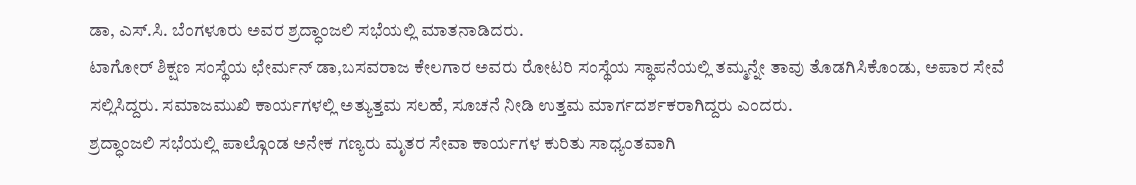ಡಾ, ಎಸ್.ಸಿ. ಬೆಂಗಳೂರು ಅವರ ಶ್ರದ್ಧಾಂಜಲಿ ಸಭೆಯಲ್ಲಿ ಮಾತನಾಡಿದರು.
ಟಾಗೋರ್ ಶಿಕ್ಷಣ ಸಂಸ್ಥೆಯ ಛೇರ್ಮನ್ ಡಾ,ಬಸವರಾಜ ಕೇಲಗಾರ ಅವರು ರೋಟರಿ ಸಂಸ್ಥೆಯ ಸ್ಥಾಪನೆಯಲ್ಲಿ ತಮ್ಮನ್ನೇ ತಾವು ತೊಡಗಿಸಿಕೊಂಡು, ಅಪಾರ ಸೇವೆ ಸಲ್ಲಿಸಿದ್ದರು. ಸಮಾಜಮುಖಿ ಕಾರ್ಯಗಳಲ್ಲಿ ಅತ್ಯುತ್ತಮ ಸಲಹೆ, ಸೂಚನೆ ನೀಡಿ ಉತ್ತಮ ಮಾರ್ಗದರ್ಶಕರಾಗಿದ್ದರು ಎಂದರು.
ಶ್ರದ್ಧಾಂಜಲಿ ಸಭೆಯಲ್ಲಿ ಪಾಲ್ಗೊಂಡ ಅನೇಕ ಗಣ್ಯರು ಮೃತರ ಸೇವಾ ಕಾರ್ಯಗಳ ಕುರಿತು ಸಾಧ್ಯಂತವಾಗಿ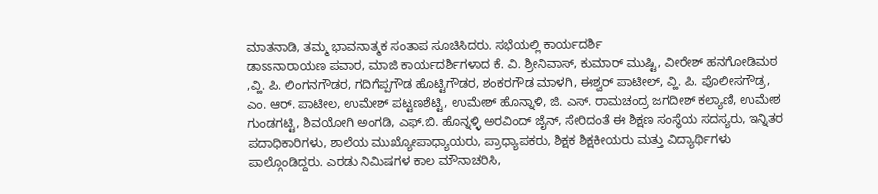ಮಾತನಾಡಿ, ತಮ್ಮ ಭಾವನಾತ್ಮಕ ಸಂತಾಪ ಸೂಚಿಸಿದರು. ಸಭೆಯಲ್ಲಿ ಕಾರ್ಯದರ್ಶಿ
ಡಾಽಽನಾರಾಯಣ ಪವಾರ, ಮಾಜಿ ಕಾರ್ಯದರ್ಶಿಗಳಾದ ಕೆ. ವಿ. ಶ್ರೀನಿವಾಸ್, ಕುಮಾರ್ ಮುಷ್ಟಿ, ವೀರೇಶ್ ಹನಗೋಡಿಮಠ ,ವ್ಹಿ. ಪಿ. ಲಿಂಗನಗೌಡರ, ಗದಿಗೆಪ್ಪಗೌಡ ಹೊಟ್ಟಿಗೌಡರ, ಶಂಕರಗೌಡ ಮಾಳಗಿ, ಈಶ್ವರ್ ಪಾಟೀಲ್, ವ್ಹಿ. ಪಿ. ಪೊಲೀಸಗೌಡ್ರ, ಎಂ. ಆರ್. ಪಾಟೀಲ, ಉಮೇಶ್ ಪಟ್ಟಣಶೆಟ್ಟಿ, ಉಮೇಶ್ ಹೊನ್ನಾಳಿ, ಜಿ. ಎಸ್. ರಾಮಚಂದ್ರ ಜಗದೀಶ್ ಕಲ್ಯಾಣಿ, ಉಮೇಶ ಗುಂಡಗಟ್ಟಿ, ಶಿವಯೋಗಿ ಅಂಗಡಿ, ಎಫ್.ಬಿ. ಹೊನ್ನಳ್ಳಿ ಅರವಿಂದ್ ಜೈನ್, ಸೇರಿದಂತೆ ಈ ಶಿಕ್ಷಣ ಸಂಸ್ಥೆಯ ಸದಸ್ಯರು, ಇನ್ನಿತರ ಪದಾಧಿಕಾರಿಗಳು, ಶಾಲೆಯ ಮುಖ್ಯೋಪಾಧ್ಯಾಯರು, ಪ್ರಾಧ್ಯಾಪಕರು, ಶಿಕ್ಷಕ ಶಿಕ್ಷಕೀಯರು ಮತ್ತು ವಿದ್ಯಾರ್ಥಿಗಳು ಪಾಲ್ಗೊಂಡಿದ್ದರು. ಎರಡು ನಿಮಿಷಗಳ ಕಾಲ ಮೌನಾಚರಿಸಿ,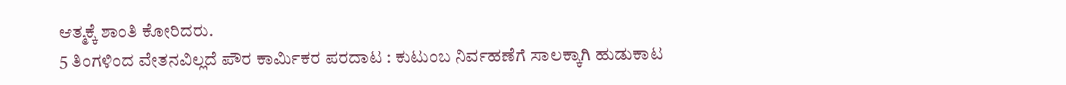ಆತ್ಮಕ್ಕೆ ಶಾಂತಿ ಕೋರಿದರು.
5 ತಿಂಗಳಿಂದ ವೇತನವಿಲ್ಲದೆ ಪೌರ ಕಾರ್ಮಿಕರ ಪರದಾಟ : ಕುಟುಂಬ ನಿರ್ವಹಣೆಗೆ ಸಾಲಕ್ಕಾಗಿ ಹುಡುಕಾಟ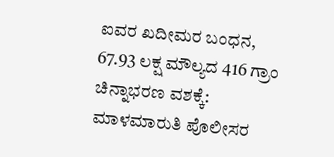ಐವರ ಖದೀಮರ ಬಂಧನ, 67.93 ಲಕ್ಷ ಮೌಲ್ಯದ 416 ಗ್ರಾಂ ಚಿನ್ನಾಭರಣ ವಶಕ್ಕೆ: ಮಾಳಮಾರುತಿ ಪೊಲೀಸರ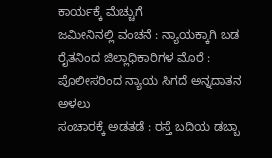ಕಾರ್ಯಕ್ಕೆ ಮೆಚ್ಚುಗೆ
ಜಮೀನಿನಲ್ಲಿ ವಂಚನೆ : ನ್ಯಾಯಕ್ಕಾಗಿ ಬಡ ರೈತನಿಂದ ಜಿಲ್ಲಾಧಿಕಾರಿಗಳ ಮೊರೆ : ಪೊಲೀಸರಿಂದ ನ್ಯಾಯ ಸಿಗದೆ ಅನ್ನದಾತನ ಅಳಲು
ಸಂಚಾರಕ್ಕೆ ಅಡತಡೆ : ರಸ್ತೆ ಬದಿಯ ಡಬ್ಬಾ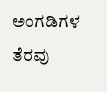ಅಂಗಡಿಗಳ ತೆರವು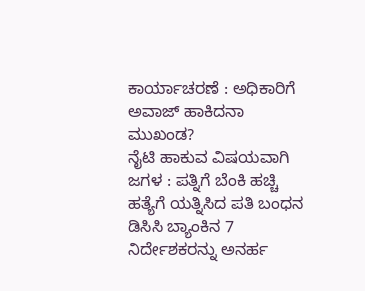ಕಾರ್ಯಾಚರಣೆ : ಅಧಿಕಾರಿಗೆ ಅವಾಜ್ ಹಾಕಿದನಾ ಮುಖಂಡ?
ನೈಟಿ ಹಾಕುವ ವಿಷಯವಾಗಿ ಜಗಳ : ಪತ್ನಿಗೆ ಬೆಂಕಿ ಹಚ್ಚಿ ಹತ್ಯೆಗೆ ಯತ್ನಿಸಿದ ಪತಿ ಬಂಧನ
ಡಿಸಿಸಿ ಬ್ಯಾಂಕಿನ 7 ನಿರ್ದೇಶಕರನ್ನು ಅನರ್ಹ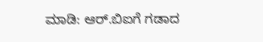ಮಾಡಿ: ಆರ್.ಬಿಐಗೆ ಗಡಾದ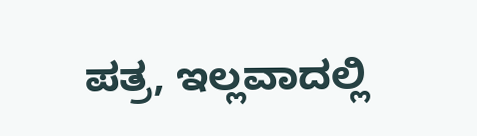ಪತ್ರ, ಇಲ್ಲವಾದಲ್ಲಿ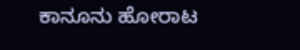ಕಾನೂನು ಹೋರಾಟ